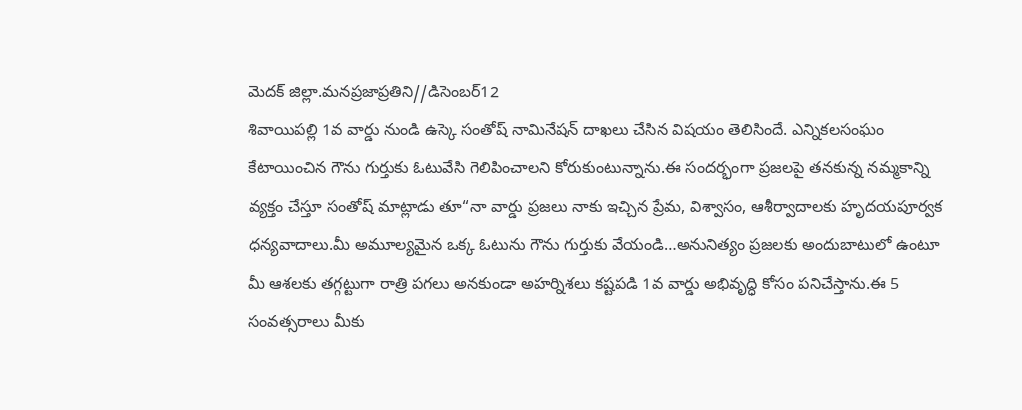మెదక్ జిల్లా.మనప్రజాప్రతిని//డిసెంబర్12
శివాయిపల్లి 1వ వార్డు నుండి ఉస్కె సంతోష్ నామినేషన్ దాఖలు చేసిన విషయం తెలిసిందే. ఎన్నికలసంఘం కేటాయించిన గౌను గుర్తుకు ఓటువేసి గెలిపించాలని కోరుకుంటున్నాను.ఈ సందర్భంగా ప్రజలపై తనకున్న నమ్మకాన్ని వ్యక్తం చేస్తూ సంతోష్ మాట్లాడు తూ“నా వార్డు ప్రజలు నాకు ఇచ్చిన ప్రేమ, విశ్వాసం, ఆశీర్వాదాలకు హృదయపూర్వక ధన్యవాదాలు.మీ అమూల్యమైన ఒక్క ఓటును గౌను గుర్తుకు వేయండి…అనునిత్యం ప్రజలకు అందుబాటులో ఉంటూ మీ ఆశలకు తగ్గట్టుగా రాత్రి పగలు అనకుండా అహర్నిశలు కష్టపడి 1వ వార్డు అభివృద్ధి కోసం పనిచేస్తాను.ఈ 5 సంవత్సరాలు మీకు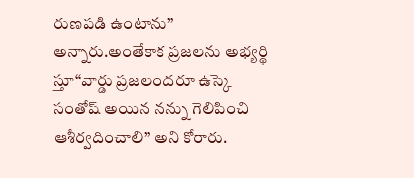రుణపడి ఉంటాను” అన్నారు.అంతేకాక ప్రజలను అభ్యర్థి స్తూ“వార్డు ప్రజలందరూ ఉస్కె సంతోష్ అయిన నన్ను గెలిపించి ఆశీర్వదించాలి” అని కోరారు.